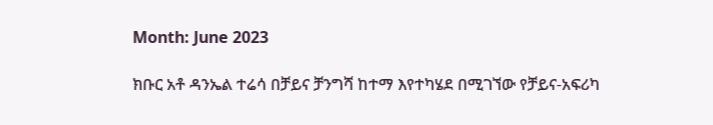Month: June 2023

ክቡር አቶ ዳንኤል ተሬሳ በቻይና ቻንግሻ ከተማ እየተካሄደ በሚገኘው የቻይና-አፍሪካ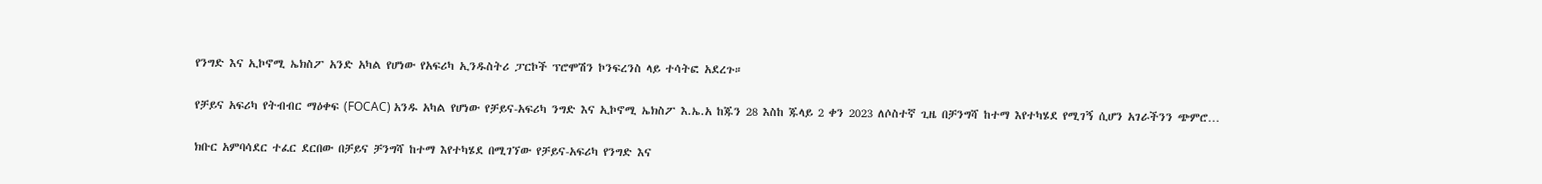የንግድ እና ኢኮኖሚ ኤክስፖ አንድ አካል የሆነው የአፍሪካ ኢንዱስትሪ ፓርኮች ፕሮሞሽን ኮንፍረንስ ላይ ተሳትፎ አደረጉ።

የቻይና አፍሪካ የትብብር ማዕቀፍ (FOCAC) አንዱ አካል የሆነው የቻይና-አፍሪካ ንግድ እና ኢኮኖሚ ኤክስፖ እ.ኤ.አ ከጁን 28 እስከ ጁላይ 2 ቀን 2023 ለሶስተኛ ጊዜ በቻንግሻ ከተማ እየተካሄደ የሚገኝ ሲሆን አገራችንን ጭምሮ…

ክቡር አምባሳደር ተፈር ደርበው በቻይና ቻንግሻ ከተማ እየተካሄደ በሚገኘው የቻይና-አፍሪካ የንግድ እና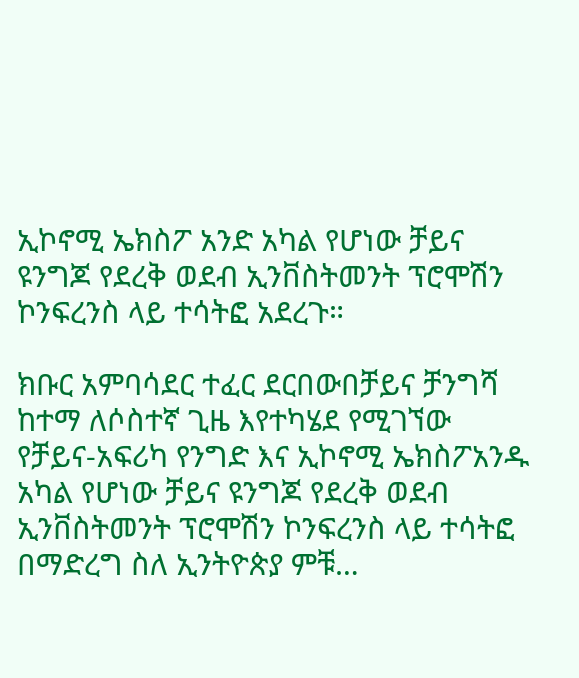ኢኮኖሚ ኤክስፖ አንድ አካል የሆነው ቻይና ዩንግጆ የደረቅ ወደብ ኢንቨስትመንት ፕሮሞሽን ኮንፍረንስ ላይ ተሳትፎ አደረጉ።

ክቡር አምባሳደር ተፈር ደርበውበቻይና ቻንግሻ ከተማ ለሶስተኛ ጊዜ እየተካሄደ የሚገኘው የቻይና-አፍሪካ የንግድ እና ኢኮኖሚ ኤክስፖአንዱ አካል የሆነው ቻይና ዩንግጆ የደረቅ ወደብ ኢንቨስትመንት ፕሮሞሽን ኮንፍረንስ ላይ ተሳትፎ በማድረግ ስለ ኢንትዮጵያ ምቹ…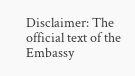Disclaimer: The official text of the Embassy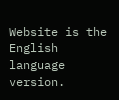Website is the English language version.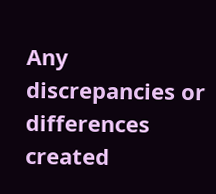Any discrepancies or differences created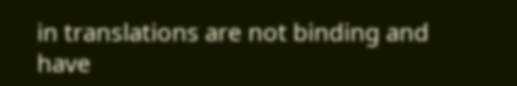in translations are not binding and have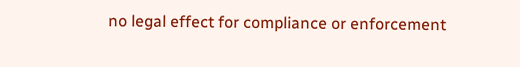no legal effect for compliance or enforcement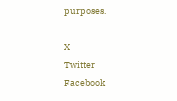purposes.

X
Twitter
Facebook